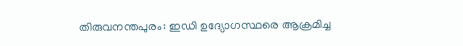തിരുവനന്തപുരം: ഇഡി ഉദ്യോഗസ്ഥരെ ആക്രമിച്ച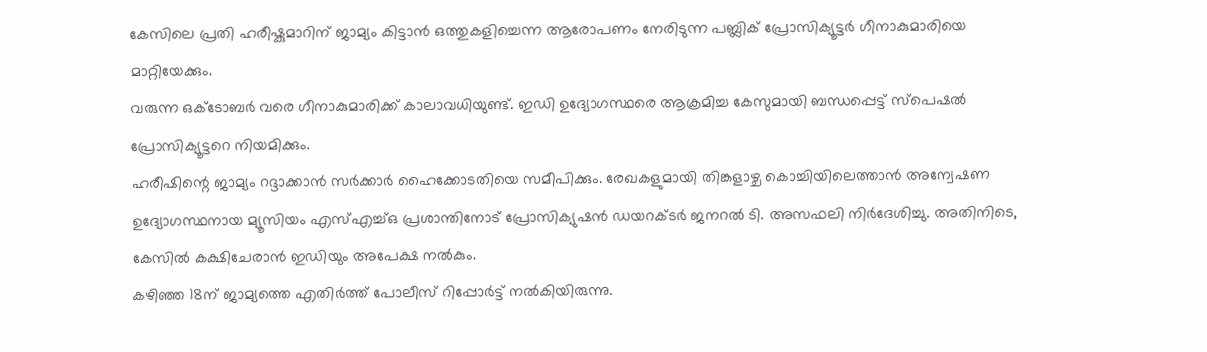കേസിലെ പ്രതി ഹരീഷ്കുമാറിന് ജാമ്യം കിട്ടാൻ ഒത്തുകളിച്ചെന്ന ആരോപണം നേരിടുന്ന പബ്ലിക് പ്രോസിക്യൂട്ടർ ഗീനാകുമാരിയെ മാറ്റിയേക്കും.
വരുന്ന ഒക്ടോബർ വരെ ഗീനാകുമാരിക്ക് കാലാവധിയുണ്ട്. ഇഡി ഉദ്യോഗസ്ഥരെ ആക്രമിച്ച കേസുമായി ബന്ധപ്പെട്ട് സ്പെഷൽ പ്രോസിക്യൂട്ടറെ നിയമിക്കും.
ഹരീഷിന്റെ ജാമ്യം റദ്ദാക്കാൻ സർക്കാർ ഹൈക്കോടതിയെ സമീപിക്കും. രേഖകളുമായി തിങ്കളാഴ്ച കൊച്ചിയിലെത്താൻ അന്വേഷണ ഉദ്യോഗസ്ഥനായ മ്യൂസിയം എസ്എച്ച്ഒ പ്രശാന്തിനോട് പ്രോസിക്യുഷൻ ഡയറക്ടർ ജനറൽ ടി. അസഫലി നിർദേശിച്ചു. അതിനിടെ, കേസിൽ കക്ഷിചേരാൻ ഇഡിയും അപേക്ഷ നൽകും.
കഴിഞ്ഞ 18ന് ജാമ്യത്തെ എതിർത്ത് പോലീസ് റിപ്പോർട്ട് നൽകിയിരുന്നു.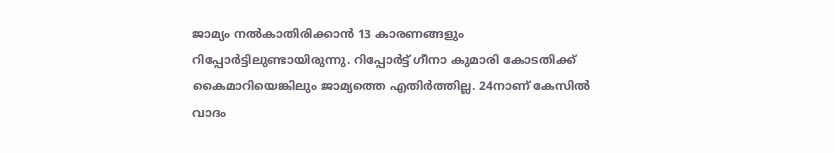ജാമ്യം നൽകാതിരിക്കാൻ 13 കാരണങ്ങളും റിപ്പോർട്ടിലുണ്ടായിരുന്നു. റിപ്പോർട്ട് ഗീനാ കുമാരി കോടതിക്ക് കൈമാറിയെങ്കിലും ജാമ്യത്തെ എതിർത്തില്ല. 24നാണ് കേസിൽ വാദം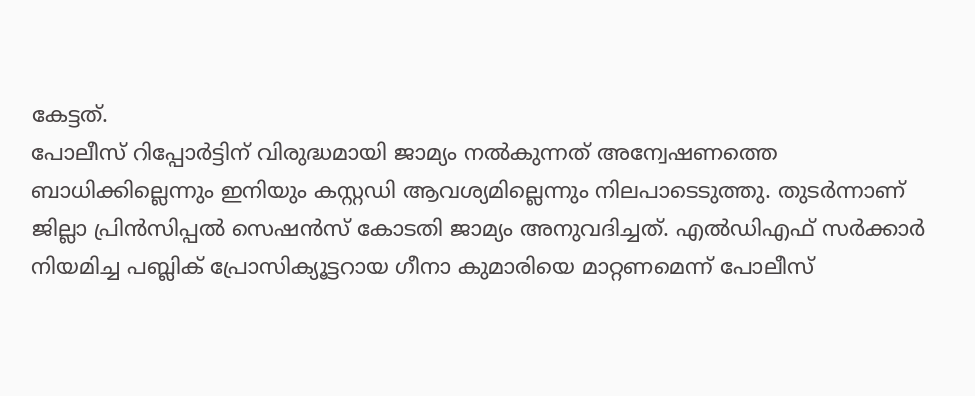കേട്ടത്.
പോലീസ് റിപ്പോർട്ടിന് വിരുദ്ധമായി ജാമ്യം നൽകുന്നത് അന്വേഷണത്തെ ബാധിക്കില്ലെന്നും ഇനിയും കസ്റ്റഡി ആവശ്യമില്ലെന്നും നിലപാടെടുത്തു. തുടർന്നാണ് ജില്ലാ പ്രിൻസിപ്പൽ സെഷൻസ് കോടതി ജാമ്യം അനുവദിച്ചത്. എൽഡിഎഫ് സർക്കാർ നിയമിച്ച പബ്ലിക് പ്രോസിക്യൂട്ടറായ ഗീനാ കുമാരിയെ മാറ്റണമെന്ന് പോലീസ്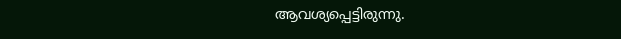ആവശ്യപ്പെട്ടിരുന്നു.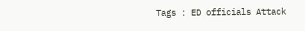Tags : ED officials Attack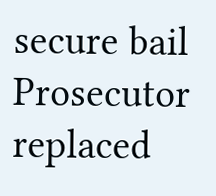secure bail Prosecutor replaced